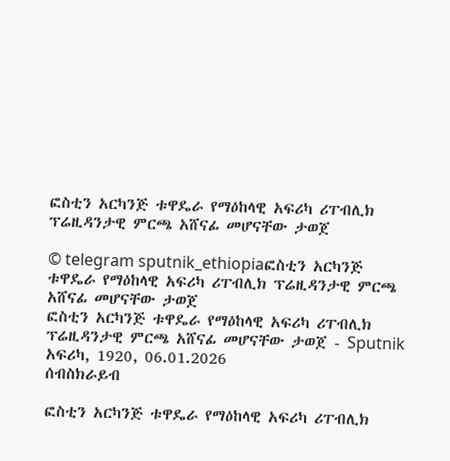ፎስቲን አርካንጅ ቱዋዴራ የማዕከላዊ አፍሪካ ሪፐብሊክ ፕሬዚዳንታዊ ምርጫ አሸናፊ መሆናቸው ታወጀ

© telegram sputnik_ethiopiaፎስቲን አርካንጅ ቱዋዴራ የማዕከላዊ አፍሪካ ሪፐብሊክ ፕሬዚዳንታዊ ምርጫ አሸናፊ መሆናቸው ታወጀ
ፎስቲን አርካንጅ ቱዋዴራ የማዕከላዊ አፍሪካ ሪፐብሊክ ፕሬዚዳንታዊ ምርጫ አሸናፊ መሆናቸው ታወጀ - Sputnik አፍሪካ, 1920, 06.01.2026
ሰብስክራይብ

ፎስቲን አርካንጅ ቱዋዴራ የማዕከላዊ አፍሪካ ሪፐብሊክ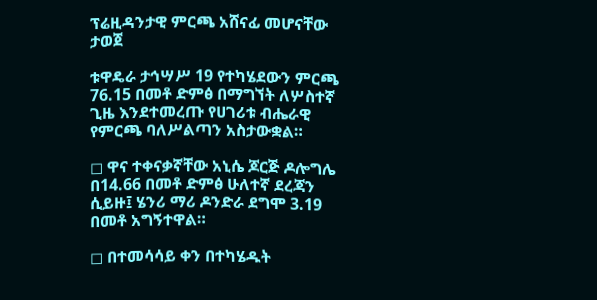ፕሬዚዳንታዊ ምርጫ አሸናፊ መሆናቸው ታወጀ

ቱዋዴራ ታኅሣሥ 19 የተካሄደውን ምርጫ 76.15 በመቶ ድምፅ በማግኘት ለሦስተኛ ጊዜ እንደተመረጡ የሀገሪቱ ብሔራዊ የምርጫ ባለሥልጣን አስታውቋል።

◻ ዋና ተቀናቃኛቸው አኒሴ ጆርጅ ዶሎግሌ በ14.66 በመቶ ድምፅ ሁለተኛ ደረጃን ሲይዙ፤ ሄንሪ ማሪ ዶንድራ ደግሞ 3.19 በመቶ አግኝተዋል።

◻ በተመሳሳይ ቀን በተካሄዱት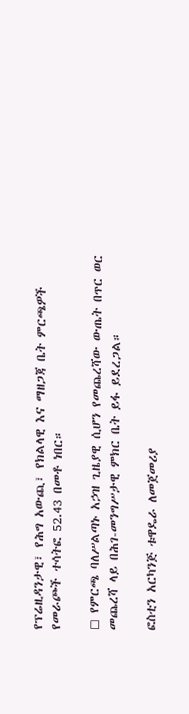የፕሬዚዳንታዊ፣ የሕግ አውጪ፣ የክልላዊ እና ማዘጋጃ ቤት ምርጫዎች የመራጮች ተሳትፎ 52.43 በመቶ ነበር።

◻ የምርጫ ባለሥልጣኑ አኃዝ ጊዜያዊ ሲሆን የመጨረሻው ውጤት በጥር ወር መጨረሻ ላይ በሕገ-መንግሥታዊ ምክር ቤት ይፋ ይደረጋል።

ፎስቲን አርካንጅ ቱዋዴራ ለመጀመሪያ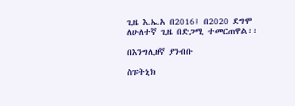ጊዜ እ.ኤ.አ በ2016፤ በ2020 ደግሞ ለሁለተኛ ጊዜ በድጋሚ ተመርጠዋል፡፡

በእንግሊዘኛ ያንብቡ

ስፑትኒክ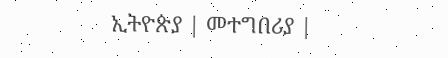ኢትዮጵያ | መተግበሪያ |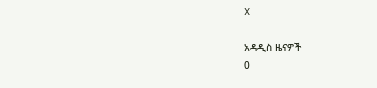X

አዳዲስ ዜናዎች
0